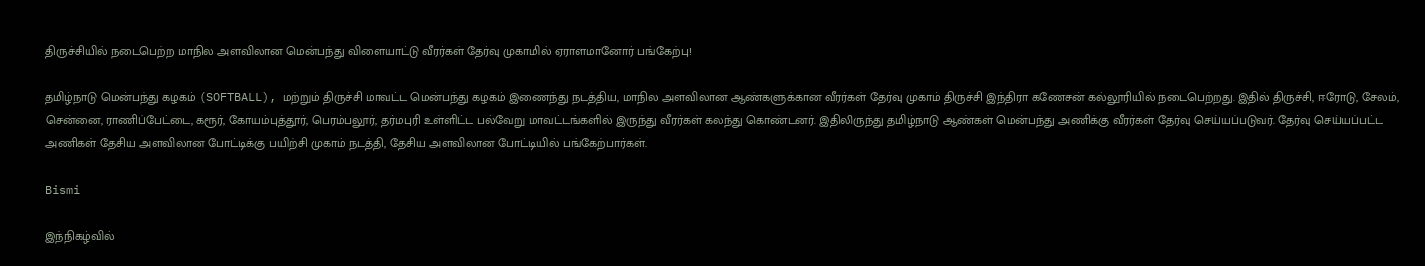திருச்சியில் நடைபெற்ற மாநில அளவிலான மென்பந்து விளையாட்டு வீரர்கள் தேர்வு முகாமில் ஏராளமானோர் பங்கேற்பு!

தமிழ்நாடு மென்பந்து கழகம் (SOFTBALL), மற்றும் திருச்சி மாவட்ட மென்பந்து கழகம் இணைந்து நடத்திய, மாநில அளவிலான ஆண்களுக்கான வீரர்கள் தேர்வு முகாம் திருச்சி இந்திரா கணேசன் கல்லூரியில் நடைபெற்றது. இதில் திருச்சி, ஈரோடு, சேலம், சென்னை, ராணிப்பேட்டை, கரூர், கோயம்புத்தூர், பெரம்பலூர், தர்மபுரி உள்ளிட்ட பல்வேறு மாவட்டங்களில் இருந்து வீரர்கள் கலந்து கொண்டனர். இதிலிருந்து தமிழ்நாடு ஆண்கள் மென்பந்து அணிக்கு வீரர்கள் தேர்வு செய்யப்படுவர். தேர்வு செய்யப்பட்ட அணிகள் தேசிய அளவிலான போட்டிக்கு பயிற்சி முகாம் நடத்தி, தேசிய அளவிலான போட்டியில் பங்கேற்பார்கள்.

Bismi

இந்நிகழ்வில்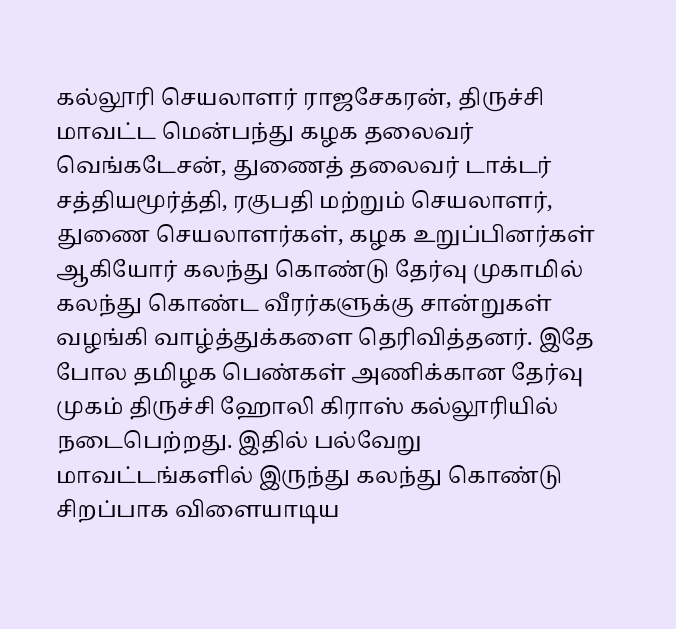கல்லூரி செயலாளர் ராஜசேகரன், திருச்சி மாவட்ட மென்பந்து கழக தலைவர் வெங்கடேசன், துணைத் தலைவர் டாக்டர் சத்தியமூர்த்தி, ரகுபதி மற்றும் செயலாளர், துணை செயலாளர்கள், கழக உறுப்பினர்கள் ஆகியோர் கலந்து கொண்டு தேர்வு முகாமில் கலந்து கொண்ட வீரர்களுக்கு சான்றுகள் வழங்கி வாழ்த்துக்களை தெரிவித்தனர். இதே போல தமிழக பெண்கள் அணிக்கான தேர்வு முகம் திருச்சி ஹோலி கிராஸ் கல்லூரியில் நடைபெற்றது. இதில் பல்வேறு மாவட்டங்களில் இருந்து கலந்து கொண்டு சிறப்பாக விளையாடிய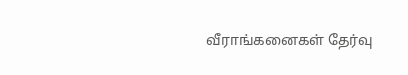வீராங்கனைகள் தேர்வு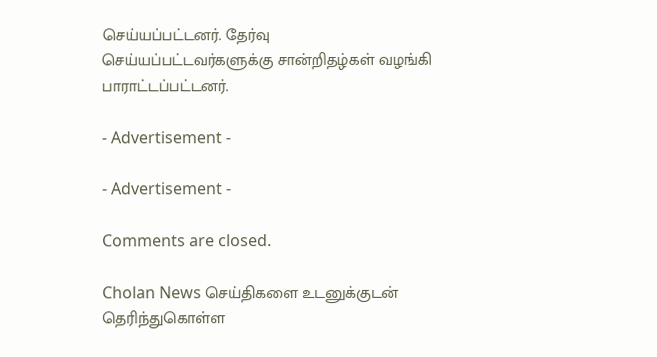செய்யப்பட்டனர். தேர்வு செய்யப்பட்டவர்களுக்கு சான்றிதழ்கள் வழங்கி பாராட்டப்பட்டனர்.

- Advertisement -

- Advertisement -

Comments are closed.

Cholan News செய்திகளை உடனுக்குடன் தெரிந்துகொள்ள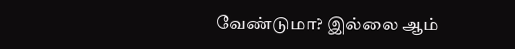வேண்டுமா? இல்லை ஆம்